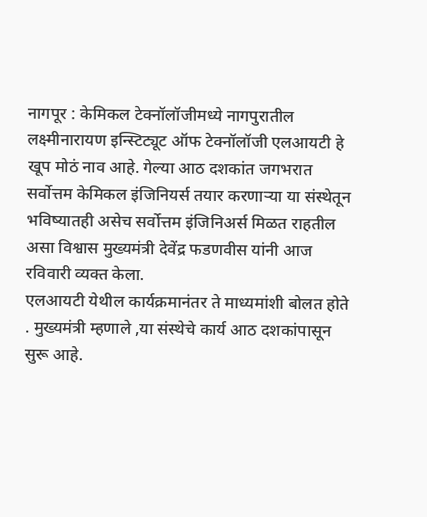नागपूर : केमिकल टेक्नॉलॉजीमध्ये नागपुरातील लक्ष्मीनारायण इन्स्टिट्यूट ऑफ टेक्नॉलॉजी एलआयटी हे खूप मोठं नाव आहे. गेल्या आठ दशकांत जगभरात सर्वोत्तम केमिकल इंजिनियर्स तयार करणाऱ्या या संस्थेतून भविष्यातही असेच सर्वोत्तम इंजिनिअर्स मिळत राहतील असा विश्वास मुख्यमंत्री देवेंद्र फडणवीस यांनी आज रविवारी व्यक्त केला.
एलआयटी येथील कार्यक्रमानंतर ते माध्यमांशी बोलत होते . मुख्यमंत्री म्हणाले ,या संस्थेचे कार्य आठ दशकांपासून सुरू आहे.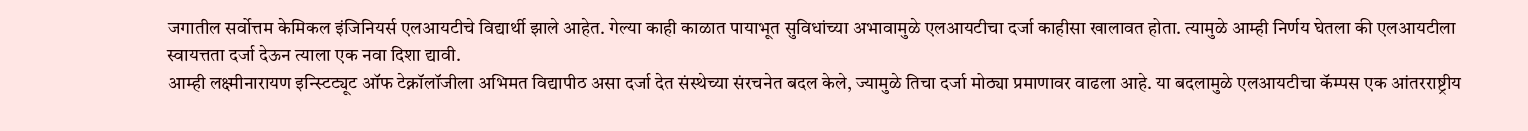जगातील सर्वोत्तम केमिकल इंजिनियर्स एलआयटीचे विद्यार्थी झाले आहेत. गेल्या काही काळात पायाभूत सुविधांच्या अभावामुळे एलआयटीचा दर्जा काहीसा खालावत होता. त्यामुळे आम्ही निर्णय घेतला की एलआयटीला स्वायत्तता दर्जा देऊन त्याला एक नवा दिशा द्यावी.
आम्ही लक्ष्मीनारायण इन्स्टिट्यूट ऑफ टेक्नॉलॉजीला अभिमत विद्यापीठ असा दर्जा देत संस्थेच्या संरचनेत बदल केले, ज्यामुळे तिचा दर्जा मोठ्या प्रमाणावर वाढला आहे. या बदलामुळे एलआयटीचा कॅम्पस एक आंतरराष्ट्रीय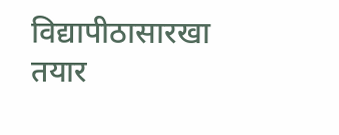विद्यापीठासारखा तयार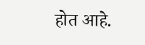होत आहे.